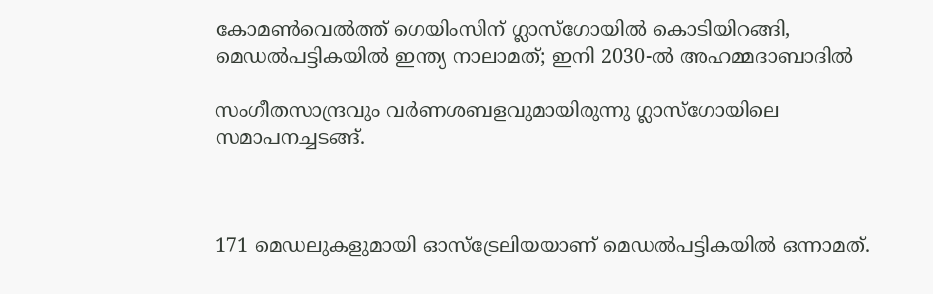കോമണ്‍വെല്‍ത്ത് ഗെയിംസിന് ഗ്ലാസ്‌ഗോയില്‍ കൊടിയിറങ്ങി, മെഡല്‍പട്ടികയില്‍ ഇന്ത്യ നാലാമത്; ഇനി 2030-ല്‍ അഹമ്മദാബാദില്‍

സംഗീതസാന്ദ്രവും വര്‍ണശബളവുമായിരുന്നു ഗ്ലാസ്‌ഗോയിലെ സമാപനച്ചടങ്ങ്.



171 മെഡലുകളുമായി ഓസ്‌ട്രേലിയയാണ് മെഡല്‍പട്ടികയില്‍ ഒന്നാമത്.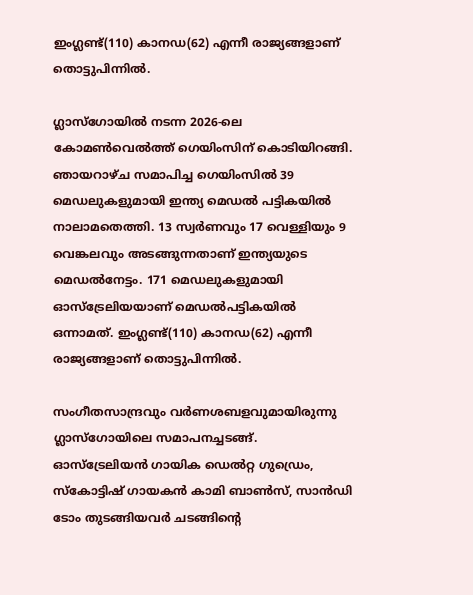ഇംഗ്ലണ്ട്(110) കാനഡ(62) എന്നീ രാജ്യങ്ങളാണ് തൊട്ടുപിന്നില്‍.

ഗ്ലാസ്‌ഗോയില്‍ നടന്ന 2026-ലെ കോമണ്‍വെല്‍ത്ത് ഗെയിംസിന് കൊടിയിറങ്ങി. ഞായറാഴ്ച സമാപിച്ച ഗെയിംസില്‍ 39 മെഡലുകളുമായി ഇന്ത്യ മെഡല്‍ പട്ടികയില്‍ നാലാമതെത്തി. 13 സ്വര്‍ണവും 17 വെള്ളിയും 9 വെങ്കലവും അടങ്ങുന്നതാണ് ഇന്ത്യയുടെ മെഡല്‍നേട്ടം. 171 മെഡലുകളുമായി ഓസ്‌ട്രേലിയയാണ് മെഡല്‍പട്ടികയില്‍ ഒന്നാമത്. ഇംഗ്ലണ്ട്(110) കാനഡ(62) എന്നീ രാജ്യങ്ങളാണ് തൊട്ടുപിന്നില്‍.

സംഗീതസാന്ദ്രവും വര്‍ണശബളവുമായിരുന്നു ഗ്ലാസ്‌ഗോയിലെ സമാപനച്ചടങ്ങ്. ഓസ്‌ട്രേലിയന്‍ ഗായിക ഡെല്‍റ്റ ഗുഡ്രെം, സ്‌കോട്ടിഷ് ഗായകന്‍ കാമി ബാണ്‍സ്, സാന്‍ഡി ടോം തുടങ്ങിയവര്‍ ചടങ്ങിന്റെ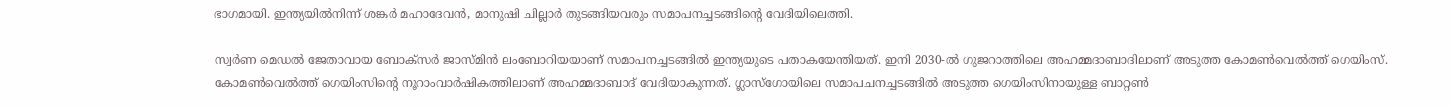ഭാഗമായി. ഇന്ത്യയില്‍നിന്ന് ശങ്കര്‍ മഹാദേവന്‍, മാനുഷി ചില്ലാര്‍ തുടങ്ങിയവരും സമാപനച്ചടങ്ങിന്റെ വേദിയിലെത്തി.

സ്വര്‍ണ മെഡല്‍ ജേതാവായ ബോക്‌സര്‍ ജാസ്മിന്‍ ലംബോറിയയാണ് സമാപനച്ചടങ്ങില്‍ ഇന്ത്യയുടെ പതാകയേന്തിയത്. ഇനി 2030-ല്‍ ഗുജറാത്തിലെ അഹമ്മദാബാദിലാണ് അടുത്ത കോമണ്‍വെല്‍ത്ത് ഗെയിംസ്. കോമണ്‍വെല്‍ത്ത് ഗെയിംസിന്റെ നൂറാംവാര്‍ഷികത്തിലാണ് അഹമ്മദാബാദ് വേദിയാകുന്നത്. ഗ്ലാസ്‌ഗോയിലെ സമാപചനച്ചടങ്ങില്‍ അടുത്ത ഗെയിംസിനായുള്ള ബാറ്റണ്‍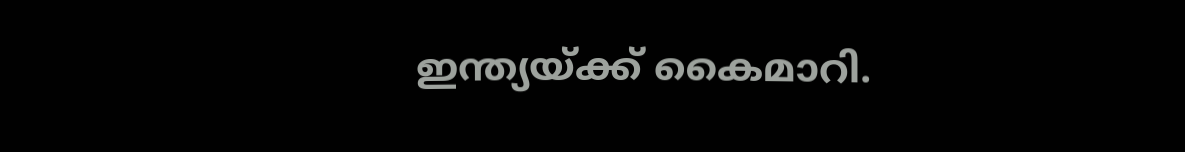ഇന്ത്യയ്ക്ക് കൈമാറി.